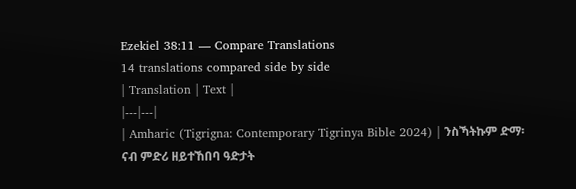Ezekiel 38:11 — Compare Translations
14 translations compared side by side
| Translation | Text |
|---|---|
| Amharic (Tigrigna: Contemporary Tigrinya Bible 2024) | ንስኻትኩም ድማ፡ ናብ ምድሪ ዘይተኸበባ ዓድታት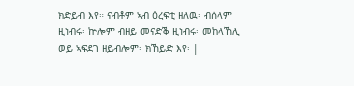ክድይብ እየ። ናብቶም ኣብ ዕረፍቲ ዘለዉ፡ ብሰላም ዚነብሩ፡ ኵሎም ብዘይ መናድቕ ዚነብሩ፡ መከላኸሊ ወይ ኣፍደገ ዘይብሎም፡ ክኸይድ እየ፡ |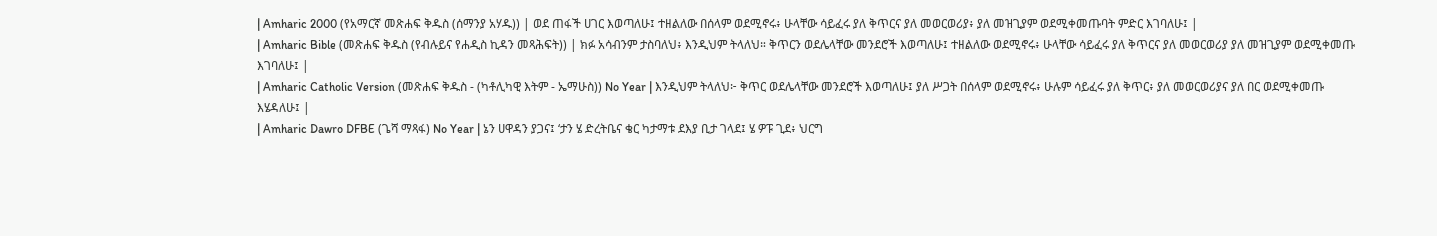| Amharic 2000 (የአማርኛ መጽሐፍ ቅዱስ (ሰማንያ አሃዱ)) | ወደ ጠፋች ሀገር እወጣለሁ፤ ተዘልለው በሰላም ወደሚኖሩ፥ ሁላቸው ሳይፈሩ ያለ ቅጥርና ያለ መወርወሪያ፥ ያለ መዝጊያም ወደሚቀመጡባት ምድር እገባለሁ፤ |
| Amharic Bible (መጽሐፍ ቅዱስ (የብሉይና የሐዲስ ኪዳን መጻሕፍት)) | ክፉ አሳብንም ታስባለህ፥ እንዲህም ትላለህ። ቅጥርን ወደሌላቸው መንደሮች እወጣለሁ፤ ተዘልለው ወደሚኖሩ፥ ሁላቸው ሳይፈሩ ያለ ቅጥርና ያለ መወርወሪያ ያለ መዝጊያም ወደሚቀመጡ እገባለሁ፤ |
| Amharic Catholic Version (መጽሐፍ ቅዱስ - (ካቶሊካዊ እትም - ኤማሁስ)) No Year | እንዲህም ትላለህ፦ ቅጥር ወደሌላቸው መንደሮች እወጣለሁ፤ ያለ ሥጋት በሰላም ወደሚኖሩ፥ ሁሉም ሳይፈሩ ያለ ቅጥር፥ ያለ መወርወሪያና ያለ በር ወደሚቀመጡ እሄዳለሁ፤ |
| Amharic Dawro DFBE (ጌሻ ማጻፋ) No Year | ኔን ሀዋዳን ያጋና፤ ‘ታን ሄ ድረትቤና ቄር ካታማቱ ደእያ ቢታ ገላደ፤ ሄ ዎፑ ጊደ፥ ህርግ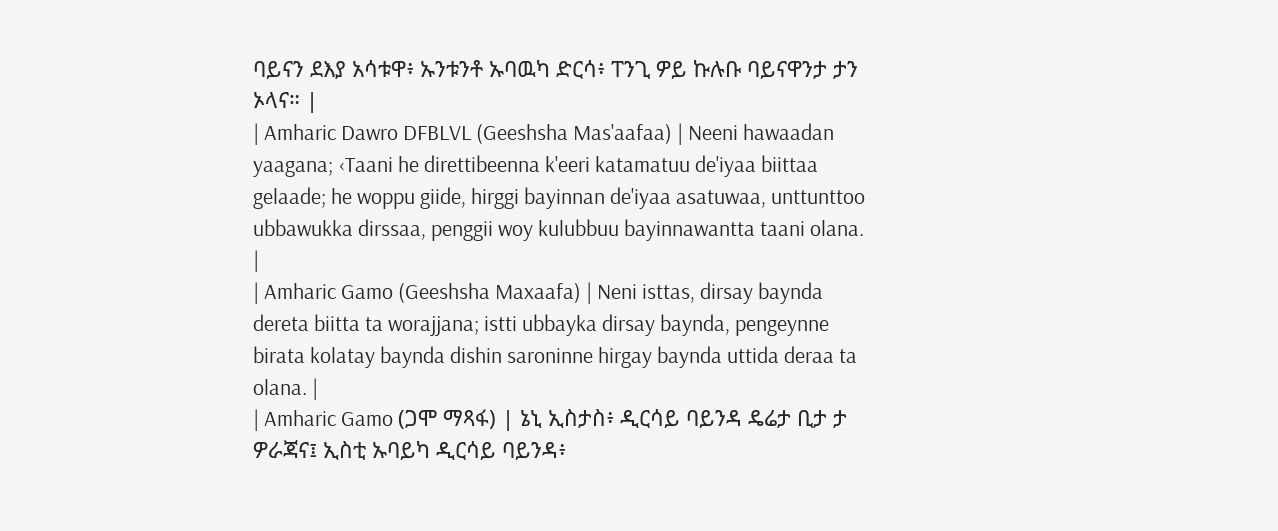ባይናን ደእያ አሳቱዋ፥ ኡንቱንቶ ኡባዉካ ድርሳ፥ ፐንጊ ዎይ ኩሉቡ ባይናዋንታ ታን ኦላና። |
| Amharic Dawro DFBLVL (Geeshsha Mas'aafaa) | Neeni hawaadan yaagana; ‹Taani he direttibeenna k'eeri katamatuu de'iyaa biittaa gelaade; he woppu giide, hirggi bayinnan de'iyaa asatuwaa, unttunttoo ubbawukka dirssaa, penggii woy kulubbuu bayinnawantta taani olana. |
| Amharic Gamo (Geeshsha Maxaafa) | Neni isttas, dirsay baynda dereta biitta ta worajjana; istti ubbayka dirsay baynda, pengeynne birata kolatay baynda dishin saroninne hirgay baynda uttida deraa ta olana. |
| Amharic Gamo (ጋሞ ማጻፋ) | ኔኒ ኢስታስ፥ ዲርሳይ ባይንዳ ዴሬታ ቢታ ታ ዎራጃና፤ ኢስቲ ኡባይካ ዲርሳይ ባይንዳ፥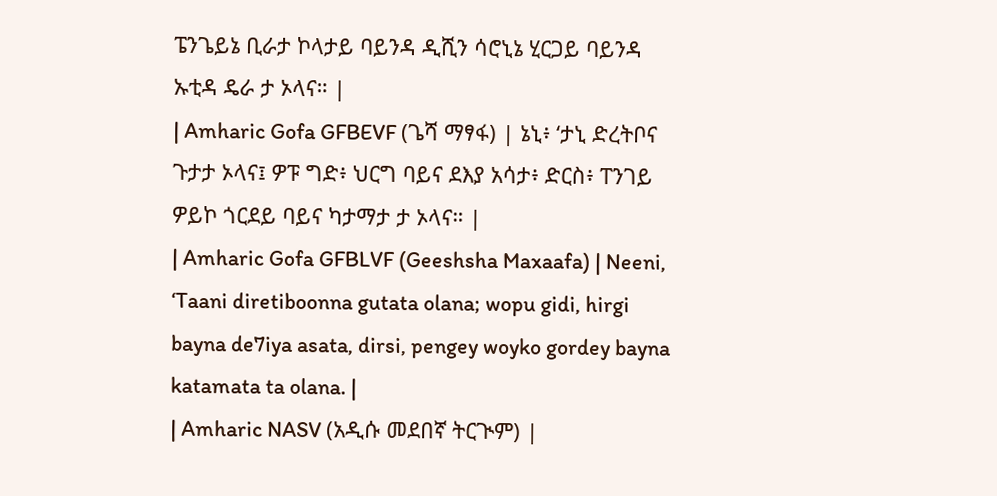ፔንጌይኔ ቢራታ ኮላታይ ባይንዳ ዲሺን ሳሮኒኔ ሂርጋይ ባይንዳ ኡቲዳ ዴራ ታ ኦላና። |
| Amharic Gofa GFBEVF (ጌሻ ማፃፋ) | ኔኒ፥ ‘ታኒ ድረትቦና ጉታታ ኦላና፤ ዎፑ ግድ፥ ህርግ ባይና ደእያ አሳታ፥ ድርስ፥ ፐንገይ ዎይኮ ጎርደይ ባይና ካታማታ ታ ኦላና። |
| Amharic Gofa GFBLVF (Geeshsha Maxaafa) | Neeni, ‘Taani diretiboonna gutata olana; wopu gidi, hirgi bayna de7iya asata, dirsi, pengey woyko gordey bayna katamata ta olana. |
| Amharic NASV (አዲሱ መደበኛ ትርጒም) |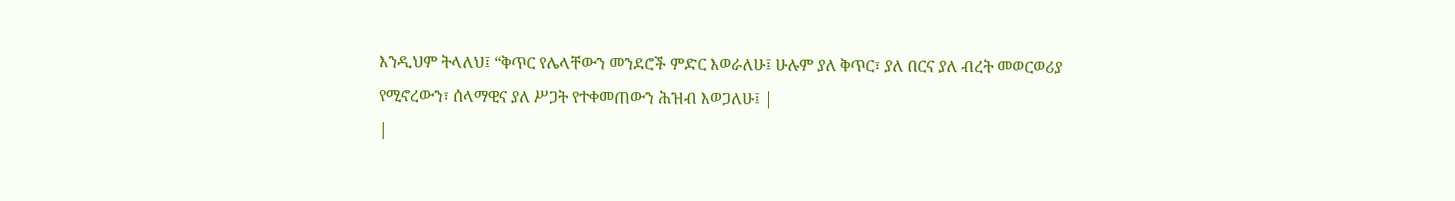እንዲህም ትላለህ፤ “ቅጥር የሌላቸውን መንደሮች ምድር እወራለሁ፤ ሁሉም ያለ ቅጥር፣ ያለ በርና ያለ ብረት መወርወሪያ የሚኖረውን፣ ሰላማዊና ያለ ሥጋት የተቀመጠውን ሕዝብ እወጋለሁ፤ |
|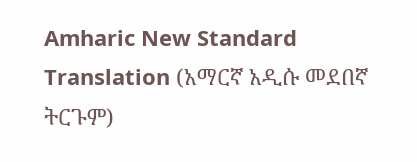Amharic New Standard Translation (አማርኛ አዲሱ መደበኛ ትርጉም)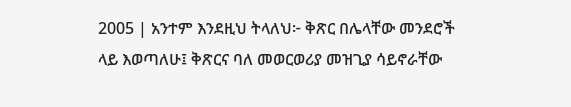2005 | አንተም እንደዚህ ትላለህ፦ ቅጽር በሌላቸው መንደሮች ላይ እወጣለሁ፤ ቅጽርና ባለ መወርወሪያ መዝጊያ ሳይኖራቸው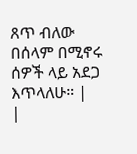ጸጥ ብለው በሰላም በሚኖሩ ሰዎች ላይ አደጋ እጥላለሁ። |
|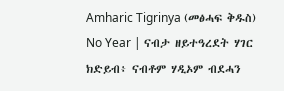Amharic Tigrinya (መፅሓፍ ቅዱስ) No Year | ናብታ ዘይተዓረደት ሃገር ክድይብ፥ ናብቶም ሃዲኦም ብደሓን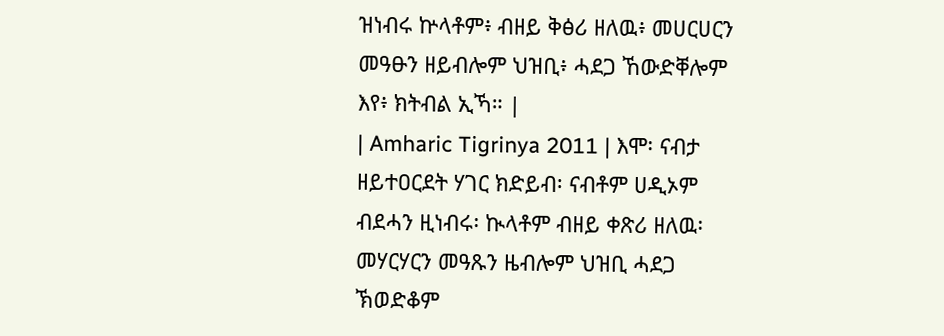ዝነብሩ ኵላቶም፥ ብዘይ ቅፅሪ ዘለዉ፥ መሀርሀርን መዓፁን ዘይብሎም ህዝቢ፥ ሓደጋ ኸውድቐሎም እየ፥ ክትብል ኢኻ። |
| Amharic Tigrinya 2011 | እሞ፡ ናብታ ዘይተዐርደት ሃገር ክድይብ፡ ናብቶም ሀዲኦም ብደሓን ዚነብሩ፡ ኲላቶም ብዘይ ቀጽሪ ዘለዉ፡ መሃርሃርን መዓጹን ዜብሎም ህዝቢ ሓደጋ ኽወድቆም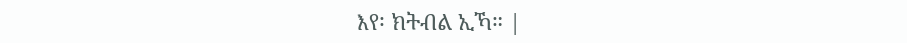እየ፡ ክትብል ኢኻ። |